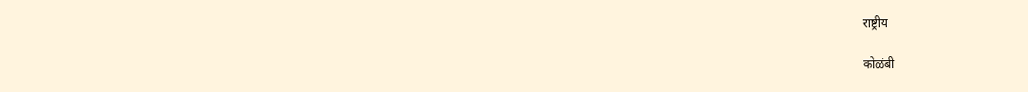राष्ट्रीय

कोळंबी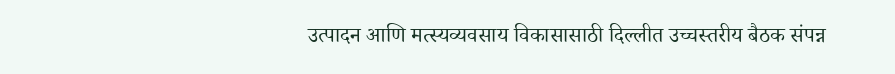उत्पादन आणि मत्स्यव्यवसाय विकासासाठी दिल्लीत उच्चस्तरीय बैठक संपन्न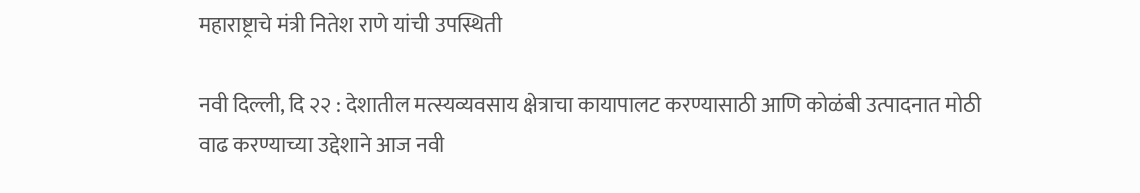महाराष्ट्राचे मंत्री नितेश राणे यांची उपस्थिती

नवी दिल्ली, दि २२ : देशातील मत्स्यव्यवसाय क्षेत्राचा कायापालट करण्यासाठी आणि कोळंबी उत्पादनात मोठी वाढ करण्याच्या उद्देशाने आज नवी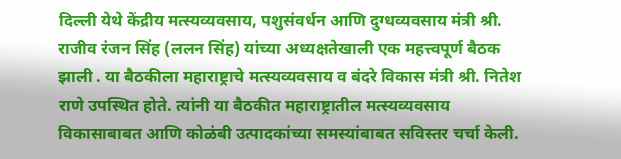दिल्ली येथे केंद्रीय मत्स्यव्यवसाय, पशुसंवर्धन आणि दुग्धव्यवसाय मंत्री श्री. राजीव रंजन सिंह (ललन सिंह) यांच्या अध्यक्षतेखाली एक महत्त्वपूर्ण बैठक झाली . या बैठकीला महाराष्ट्राचे मत्स्यव्यवसाय व बंदरे विकास मंत्री श्री. नितेश राणे उपस्थित होते. त्यांनी या बैठकीत महाराष्ट्रातील मत्स्यव्यवसाय विकासाबाबत आणि कोळंबी उत्पादकांच्या समस्यांबाबत सविस्तर चर्चा केली.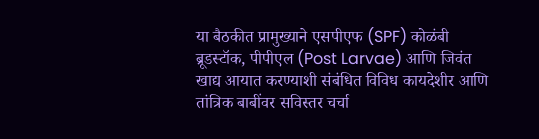या बैठकीत प्रामुख्याने एसपीएफ (SPF) कोळंबी ब्रूडस्टॉक, पीपीएल (Post Larvae) आणि जिवंत खाद्य आयात करण्याशी संबंधित विविध कायदेशीर आणि तांत्रिक बाबींवर सविस्तर चर्चा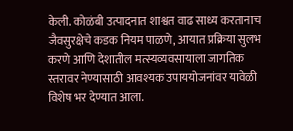केली. कोळंबी उत्पादनात शाश्वत वाढ साध्य करतानाच जैवसुरक्षेचे कडक नियम पाळणे, आयात प्रक्रिया सुलभ करणे आणि देशातील मत्स्यव्यवसायाला जागतिक स्तरावर नेण्यासाठी आवश्यक उपाययोजनांवर यावेळी विशेष भर देण्यात आला.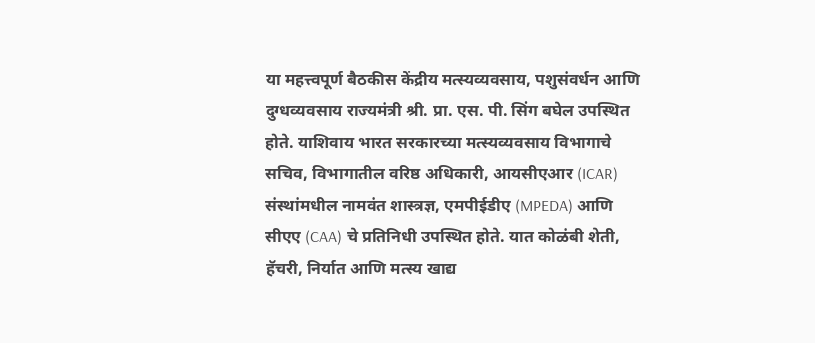या महत्त्वपूर्ण बैठकीस केंद्रीय मत्स्यव्यवसाय, पशुसंवर्धन आणि दुग्धव्यवसाय राज्यमंत्री श्री. प्रा. एस. पी. सिंग बघेल उपस्थित होते. याशिवाय भारत सरकारच्या मत्स्यव्यवसाय विभागाचे सचिव, विभागातील वरिष्ठ अधिकारी, आयसीएआर (ICAR) संस्थांमधील नामवंत शास्त्रज्ञ, एमपीईडीए (MPEDA) आणि सीएए (CAA) चे प्रतिनिधी उपस्थित होते. यात कोळंबी शेती, हॅचरी, निर्यात आणि मत्स्य खाद्य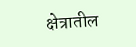क्षेत्रातील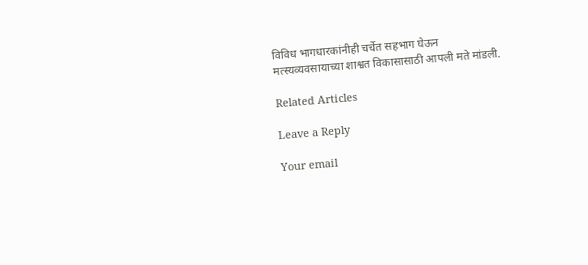विविध भागधारकांनीही चर्चेत सहभाग घेऊन मत्स्यव्यवसायाच्या शाश्वत विकासासाठी आपली मते मांडली.

Related Articles

Leave a Reply

Your email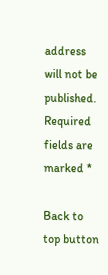address will not be published. Required fields are marked *

Back to top button